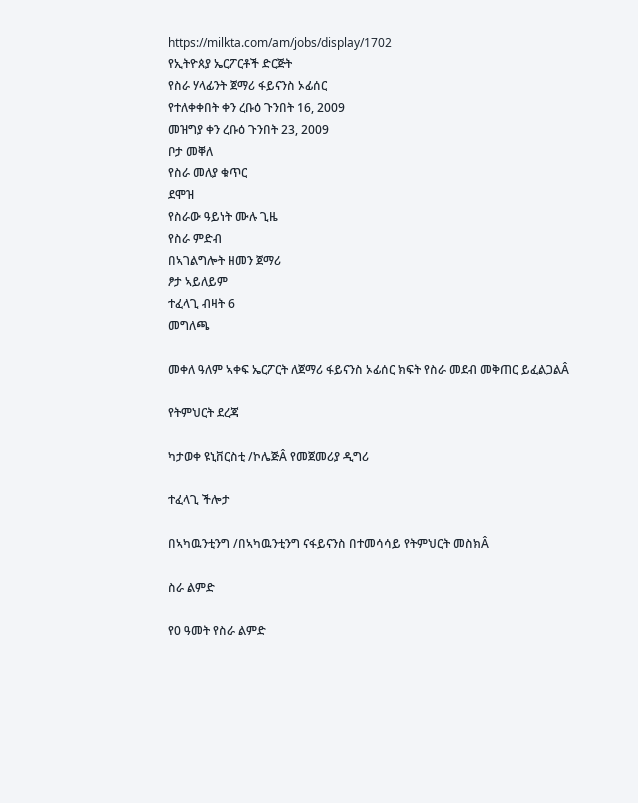https://milkta.com/am/jobs/display/1702
የኢትዮጰያ ኤርፖርቶች ድርጅት
የስራ ሃላፊንት ጀማሪ ፋይናንስ ኦፊሰር
የተለቀቀበት ቀን ረቡዕ ጉንበት 16, 2009
መዝግያ ቀን ረቡዕ ጉንበት 23, 2009
ቦታ መቐለ
የስራ መለያ ቁጥር
ደሞዝ
የስራው ዓይነት ሙሉ ጊዜ
የስራ ምድብ
በኣገልግሎት ዘመን ጀማሪ
ፆታ ኣይለይም
ተፈላጊ ብዛት 6
መግለጫ

መቀለ ዓለም ኣቀፍ ኤርፖርት ለጀማሪ ፋይናንስ ኦፊሰር ክፍት የስራ መደብ መቅጠር ይፈልጋልÂ

የትምህርት ደረጃ

ካታወቀ ዩኒቨርስቲ /ኮሌጅÂ የመጀመሪያ ዲግሪ

ተፈላጊ ችሎታ

በኣካዉንቲንግ /በኣካዉንቲንግ ናፋይናንስ በተመሳሳይ የትምህርት መስክÂ

ስራ ልምድ

የ0 ዓመት የስራ ልምድ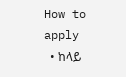How to apply
  • ከላይ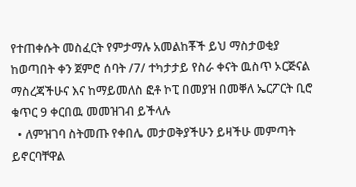የተጠቀሱት መስፈርት የምታማሉ አመልከቾች ይህ ማስታወቂያ ከወጣበት ቀን ጀምሮ ሰባት /7/ ተካታታይ የስራ ቀናት ዉስጥ ኦርጅናል ማስረጃችሁና እና ከማይመለስ ፎቶ ኮፒ በመያዝ በመቐለ ኤርፖርት ቢሮ ቁጥር 9 ቀርበዉ መመዝገብ ይችላሉ
  • ለምዝገባ ስትመጡ የቀበሌ መታወቅያችሁን ይዛችሁ መምጣት ይኖርባቸዋል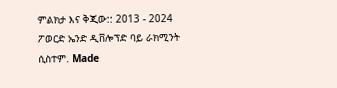ምልክታ እና ቅጂው:: 2013 - 2024 ፖወርድ ኤንድ ዲቨሎፕድ ባይ ራክሚንት ሲስተም. Made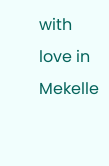with love in Mekelle